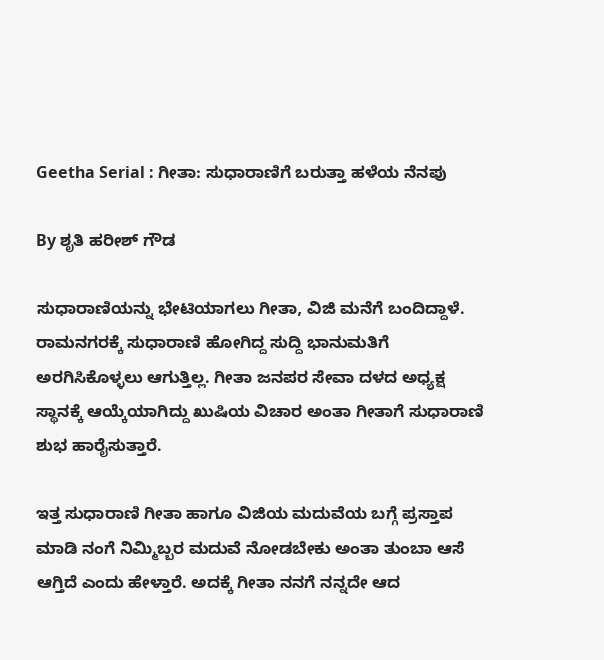Geetha Serial : ಗೀತಾ: ಸುಧಾರಾಣಿಗೆ ಬರುತ್ತಾ ಹಳೆಯ ನೆನಪು

By ಶೃತಿ ಹರೀಶ್ ಗೌಡ

ಸುಧಾರಾಣಿಯನ್ನು ಭೇಟಿಯಾಗಲು ಗೀತಾ, ವಿಜಿ ಮನೆಗೆ ಬಂದಿದ್ದಾಳೆ. ರಾಮನಗರಕ್ಕೆ ಸುಧಾರಾಣಿ ಹೋಗಿದ್ದ ಸುದ್ದಿ ಭಾನುಮತಿಗೆ ಅರಗಿಸಿಕೊಳ್ಳಲು ಆಗುತ್ತಿಲ್ಲ. ಗೀತಾ ಜನಪರ ಸೇವಾ ದಳದ ಅಧ್ಯಕ್ಷ ಸ್ಥಾನಕ್ಕೆ ಆಯ್ಕೆಯಾಗಿದ್ದು ಖುಷಿಯ ವಿಚಾರ ಅಂತಾ ಗೀತಾಗೆ ಸುಧಾರಾಣಿ ಶುಭ ಹಾರೈಸುತ್ತಾರೆ.

ಇತ್ತ ಸುಧಾರಾಣಿ ಗೀತಾ ಹಾಗೂ ವಿಜಿಯ ಮದುವೆಯ ಬಗ್ಗೆ ಪ್ರಸ್ತಾಪ ಮಾಡಿ ನಂಗೆ ನಿಮ್ಮಿಬ್ಬರ ಮದುವೆ ನೋಡಬೇಕು ಅಂತಾ ತುಂಬಾ ಆಸೆ ಆಗ್ತಿದೆ ಎಂದು ಹೇಳ್ತಾರೆ. ಅದಕ್ಕೆ ಗೀತಾ ನನಗೆ ನನ್ನದೇ ಆದ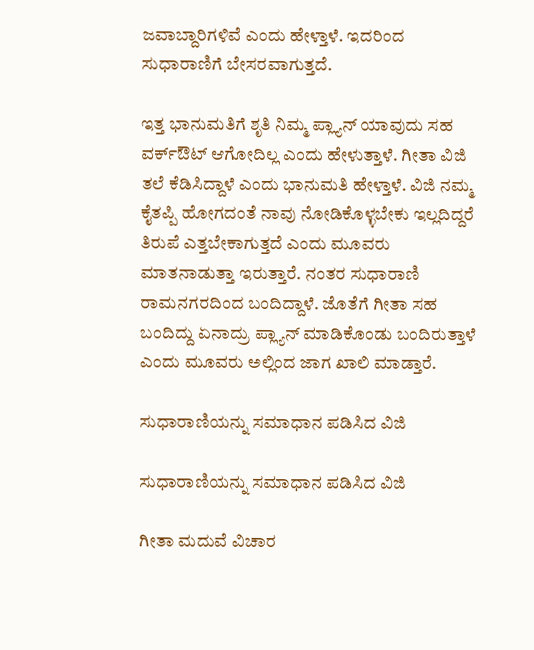ಜವಾಬ್ದಾರಿಗಳಿವೆ ಎಂದು ಹೇಳ್ತಾಳೆ. ಇದರಿಂದ ಸುಧಾರಾಣಿಗೆ ಬೇಸರವಾಗುತ್ತದೆ.

ಇತ್ತ ಭಾನುಮತಿಗೆ ಶೃತಿ ನಿಮ್ಮ ಪ್ಲ್ಯಾನ್ ಯಾವುದು ಸಹ ವರ್ಕ್‌ಔಟ್ ಆಗೋದಿಲ್ಲ ಎಂದು ಹೇಳುತ್ತಾಳೆ. ಗೀತಾ ವಿಜಿ ತಲೆ ಕೆಡಿಸಿದ್ದಾಳೆ ಎಂದು ಭಾನುಮತಿ ಹೇಳ್ತಾಳೆ. ವಿಜಿ ನಮ್ಮ ಕೈತಪ್ಪಿ ಹೋಗದಂತೆ ನಾವು ನೋಡಿಕೊಳ್ಳಬೇಕು ಇಲ್ಲದಿದ್ದರೆ ತಿರುಪೆ ಎತ್ತಬೇಕಾಗುತ್ತದೆ ಎಂದು ಮೂವರು ಮಾತನಾಡುತ್ತಾ ಇರುತ್ತಾರೆ. ನಂತರ ಸುಧಾರಾಣಿ ರಾಮನಗರದಿಂದ ಬಂದಿದ್ದಾಳೆ. ಜೊತೆಗೆ ಗೀತಾ ಸಹ ಬಂದಿದ್ದು ಏನಾದ್ರು ಪ್ಲ್ಯಾನ್ ಮಾಡಿಕೊಂಡು ಬಂದಿರುತ್ತಾಳೆ ಎಂದು ಮೂವರು ಅಲ್ಲಿಂದ ಜಾಗ ಖಾಲಿ ಮಾಡ್ತಾರೆ.

ಸುಧಾರಾಣಿಯನ್ನು ಸಮಾಧಾನ ಪಡಿಸಿದ ವಿಜಿ

ಸುಧಾರಾಣಿಯನ್ನು ಸಮಾಧಾನ ಪಡಿಸಿದ ವಿಜಿ

ಗೀತಾ ಮದುವೆ ವಿಚಾರ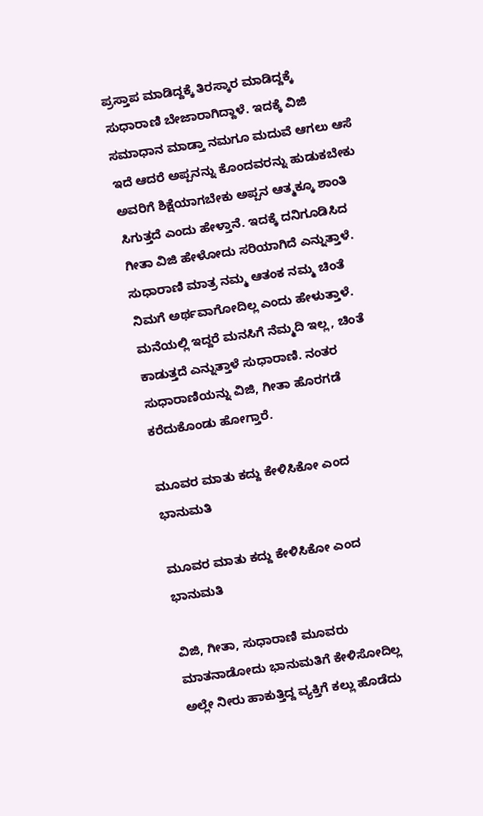ಪ್ರಸ್ತಾಪ ಮಾಡಿದ್ದಕ್ಕೆ ತಿರಸ್ಕಾರ ಮಾಡಿದ್ದಕ್ಕೆ ಸುಧಾರಾಣಿ ಬೇಜಾರಾಗಿದ್ದಾಳೆ. ಇದಕ್ಕೆ ವಿಜಿ ಸಮಾಧಾನ ಮಾಡ್ತಾ ನಮಗೂ ಮದುವೆ ಆಗಲು ಆಸೆ ಇದೆ ಆದರೆ ಅಪ್ಪನನ್ನು ಕೊಂದವರನ್ನು ಹುಡುಕಬೇಕು ಅವರಿಗೆ ಶಿಕ್ಷೆಯಾಗಬೇಕು ಅಪ್ಪನ ಆತ್ಮಕ್ಕೂ ಶಾಂತಿ ಸಿಗುತ್ತದೆ ಎಂದು ಹೇಳ್ತಾ‌ನೆ. ಇದಕ್ಕೆ ದನಿಗೂಡಿಸಿದ ಗೀತಾ ವಿಜಿ ಹೇಳೋದು ಸರಿಯಾಗಿದೆ ಎನ್ನುತ್ತಾಳೆ. ಸುಧಾರಾಣಿ ಮಾತ್ರ ನಮ್ಮ ಆತಂಕ ನಮ್ಮ ಚಿಂತೆ ನಿಮಗೆ ಅರ್ಥವಾಗೋದಿಲ್ಲ ಎಂದು ಹೇಳುತ್ತಾಳೆ. ಮನೆಯಲ್ಲಿ ಇದ್ದರೆ ಮನಸಿಗೆ ನೆಮ್ಮದಿ ಇಲ್ಲ, ಚಿಂತೆ ಕಾಡುತ್ತದೆ ಎನ್ನುತ್ತಾಳೆ ಸುಧಾರಾಣಿ. ನಂತರ ಸುಧಾರಾಣಿಯನ್ನು ವಿಜಿ, ಗೀತಾ ಹೊರಗಡೆ ಕರೆದುಕೊಂಡು ಹೋಗ್ತಾರೆ.

ಮೂವರ ಮಾತು ಕದ್ದು ಕೇಳಿಸಿಕೋ ಎಂದ ಭಾನುಮತಿ

ಮೂವರ ಮಾತು ಕದ್ದು ಕೇಳಿಸಿಕೋ ಎಂದ ಭಾನುಮತಿ

ವಿಜಿ, ಗೀತಾ, ಸುಧಾರಾಣಿ ಮೂವರು ಮಾತನಾಡೋದು ಭಾನುಮತಿಗೆ ಕೇಳಿಸೋದಿಲ್ಲ ಅಲ್ಲೇ ನೀರು ಹಾಕುತ್ತಿದ್ದ ವ್ಯಕ್ತಿಗೆ ಕಲ್ಲು ಹೊಡೆದು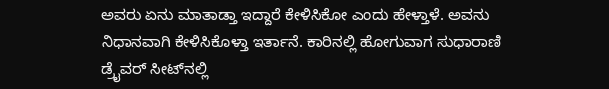ಅವರು ಏನು ಮಾತಾಡ್ತಾ ಇದ್ದಾರೆ ಕೇಳಿಸಿಕೋ ಎಂದು ಹೇಳ್ತಾಳೆ. ಅವನು ನಿಧಾನವಾಗಿ ಕೇಳಿಸಿಕೊಳ್ತಾ ಇರ್ತಾನೆ. ಕಾರಿನಲ್ಲಿ ಹೋಗುವಾಗ ಸುಧಾರಾಣಿ ಡ್ರೈವರ್ ಸೀಟ್‌ನಲ್ಲಿ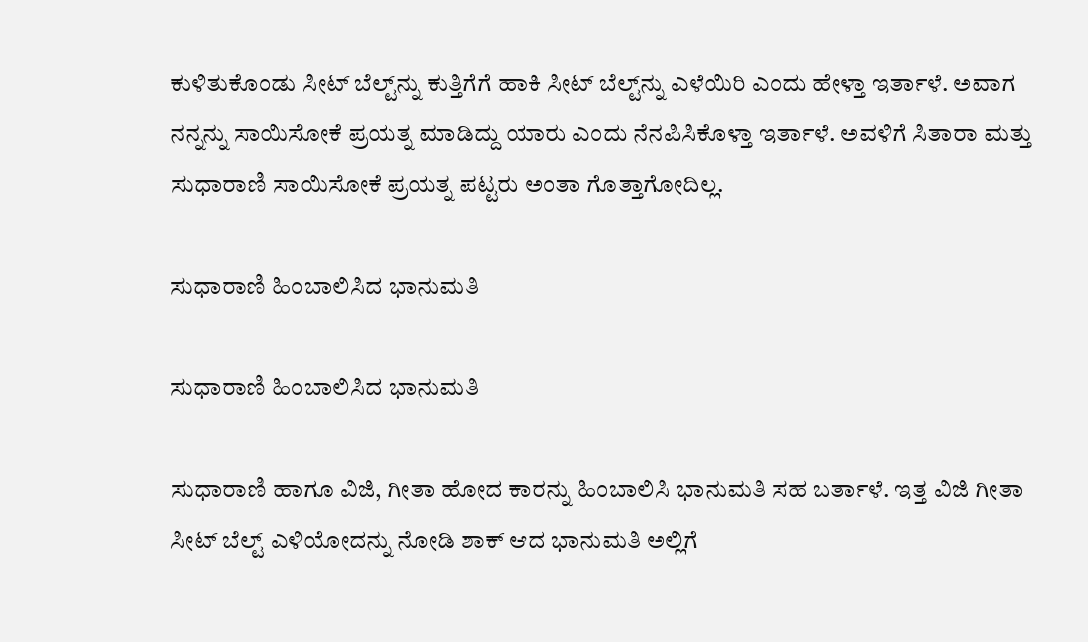ಕುಳಿತುಕೊಂಡು ಸೀಟ್ ಬೆಲ್ಟ್‌ನ್ನು ಕುತ್ತಿಗೆಗೆ ಹಾಕಿ ಸೀಟ್ ಬೆಲ್ಟ್‌ನ್ನು ಎಳೆಯಿರಿ ಎಂದು ಹೇಳ್ತಾ ಇರ್ತಾಳೆ. ಅವಾಗ ನನ್ನನ್ನು ಸಾಯಿಸೋಕೆ ಪ್ರಯತ್ನ ಮಾಡಿದ್ದು ಯಾರು ಎಂದು ನೆನಪಿಸಿಕೊಳ್ತಾ ಇರ್ತಾಳೆ. ಅವಳಿಗೆ ಸಿತಾರಾ ಮತ್ತು ಸುಧಾರಾಣಿ ಸಾಯಿಸೋಕೆ ಪ್ರಯತ್ನ ಪಟ್ಟರು ಅಂತಾ ಗೊತ್ತಾಗೋದಿಲ್ಲ.

ಸುಧಾರಾಣಿ ಹಿಂಬಾಲಿಸಿದ ಭಾನುಮತಿ

ಸುಧಾರಾಣಿ ಹಿಂಬಾಲಿಸಿದ ಭಾನುಮತಿ

ಸುಧಾರಾಣಿ ಹಾಗೂ ವಿಜಿ‌, ಗೀತಾ ಹೋದ ಕಾರನ್ನು ಹಿಂಬಾಲಿಸಿ ಭಾನುಮತಿ ಸಹ ಬರ್ತಾಳೆ. ಇತ್ತ ವಿಜಿ ಗೀತಾ ಸೀಟ್ ಬೆಲ್ಟ್ ಎಳಿಯೋದನ್ನು ನೋಡಿ ಶಾಕ್ ಆದ ಭಾನುಮತಿ ಅಲ್ಲಿಗೆ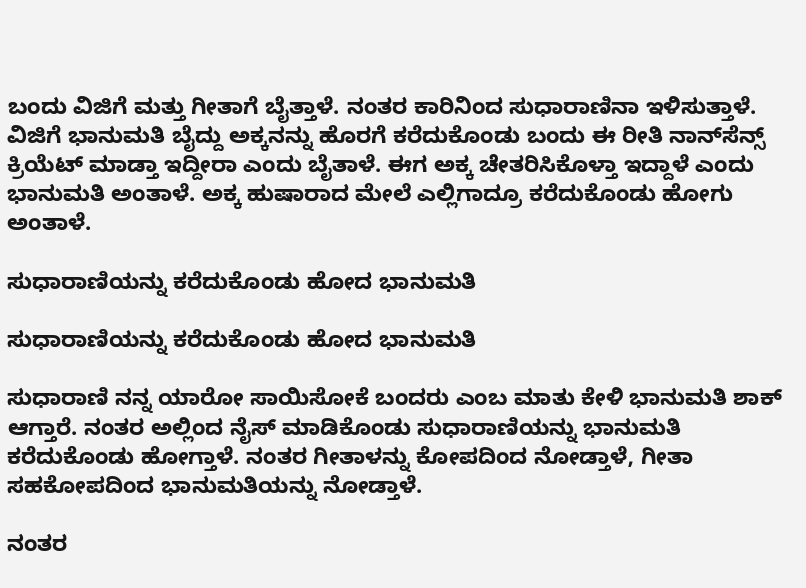ಬಂದು ವಿಜಿಗೆ ಮತ್ತು‌ ಗೀತಾಗೆ ಬೈತ್ತಾಳೆ. ನಂತರ ಕಾರಿನಿಂದ ಸುಧಾರಾಣಿನಾ ಇಳಿಸುತ್ತಾಳೆ. ವಿಜಿಗೆ ಭಾನುಮತಿ ಬೈದ್ದು ಅಕ್ಕನನ್ನು ಹೊರಗೆ ಕರೆದುಕೊಂಡು ಬಂದು ಈ ರೀತಿ ನಾನ್‌ಸೆನ್ಸ್ ಕ್ರಿಯೆಟ್ ಮಾಡ್ತಾ ಇದ್ದೀರಾ ಎಂದು ಬೈತಾಳೆ. ಈಗ ಅಕ್ಕ ಚೇತರಿಸಿಕೊಳ್ತಾ ಇದ್ದಾಳೆ ಎಂದು ಭಾನುಮತಿ ಅಂತಾಳೆ. ಅಕ್ಕ ಹುಷಾರಾದ ಮೇಲೆ ಎಲ್ಲಿಗಾದ್ರೂ ಕರೆದುಕೊಂಡು ಹೋಗು ಅಂತಾಳೆ.

ಸುಧಾರಾಣಿಯನ್ನು ಕರೆದುಕೊಂಡು ಹೋದ ಭಾನುಮತಿ

ಸುಧಾರಾಣಿಯನ್ನು ಕರೆದುಕೊಂಡು ಹೋದ ಭಾನುಮತಿ

ಸುಧಾರಾಣಿ ನನ್ನ ಯಾರೋ ಸಾಯಿಸೋಕೆ ಬಂದರು ಎಂಬ ಮಾತು ಕೇಳಿ ಭಾನುಮತಿ ಶಾಕ್ ಆಗ್ತಾರೆ. ನಂತರ ಅಲ್ಲಿಂದ ನೈಸ್ ಮಾಡಿಕೊಂಡು ಸುಧಾರಾಣಿಯನ್ನು ಭಾನುಮತಿ ಕರೆದುಕೊಂಡು ಹೋಗ್ತಾಳೆ. ನಂತರ ಗೀತಾಳನ್ನು ಕೋಪದಿಂದ ನೋಡ್ತಾಳೆ, ಗೀತಾ ಸಹ‌ಕೋಪದಿಂದ ಭಾನುಮತಿಯನ್ನು ನೋಡ್ತಾಳೆ.

ನಂತರ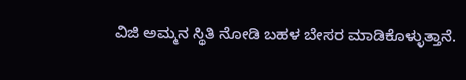ವಿಜಿ ಅಮ್ಮನ ಸ್ಥಿತಿ ನೋಡಿ ಬಹಳ ಬೇಸರ ಮಾಡಿಕೊಳ್ಳುತ್ತಾನೆ.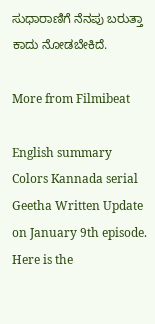ಸುಧಾರಾಣಿಗೆ ನೆನಪು ಬರುತ್ತಾ ಕಾದು ನೋಡಬೇಕಿದೆ.

More from Filmibeat

English summary
Colors Kannada serial Geetha Written Update on January 9th episode. Here is the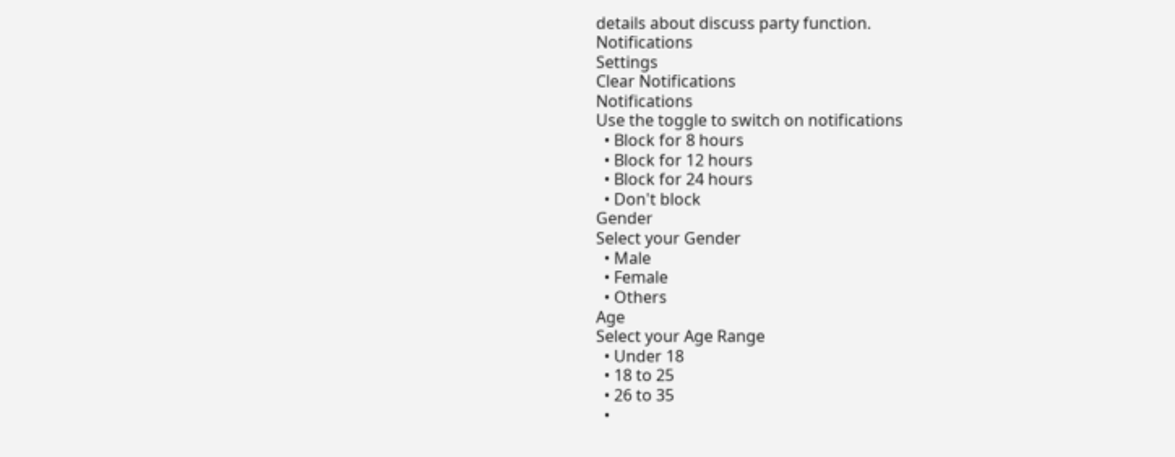details about discuss party function.
Notifications
Settings
Clear Notifications
Notifications
Use the toggle to switch on notifications
  • Block for 8 hours
  • Block for 12 hours
  • Block for 24 hours
  • Don't block
Gender
Select your Gender
  • Male
  • Female
  • Others
Age
Select your Age Range
  • Under 18
  • 18 to 25
  • 26 to 35
  •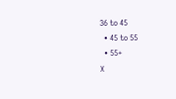36 to 45
  • 45 to 55
  • 55+
X